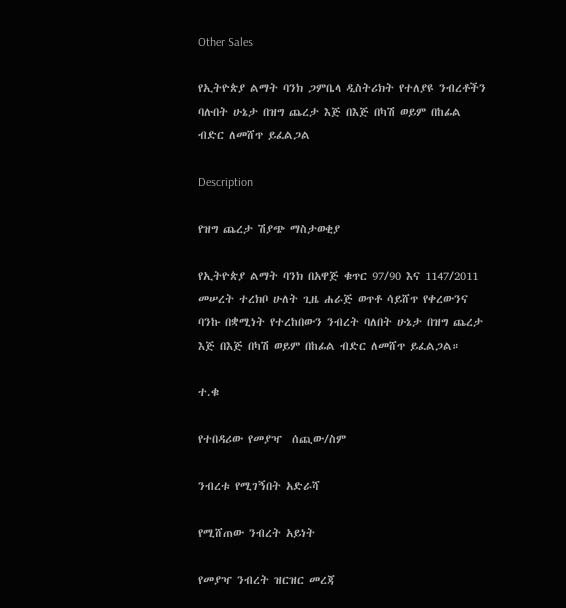Other Sales

የኢትዮጵያ ልማት ባንክ ጋምቤላ ዲስትሪክት የተለያዩ ንብረቶችን ባሉበት ሁኔታ በዝግ ጨረታ እጅ በእጅ በካሽ ወይም በከፊል ብድር ለመሸጥ ይፈልጋል

Description

የዝግ ጨረታ ሽያጭ ማስታወቂያ

የኢትዮጵያ ልማት ባንክ በአዋጅ ቁጥር 97/90 እና 1147/2011 መሠረት ተረክቦ ሁለት ጊዜ ሐራጅ ወጥቶ ሳይሸጥ የቀረውንና ባንኩ በቋሚነት የተረከበውን ንብረት ባለበት ሁኔታ በዝግ ጨረታ እጅ በእጅ በካሽ ወይም በከፊል ብድር ለመሸጥ ይፈልጋል።

ተ.ቁ

የተበዳሪው የመያዣ  ሰጪው/ስም

ንብረቱ የሚገኝበት አድራሻ

የሚሸጠው ንብረት አይነት

የመያዣ ንብረት ዝርዝር መረጃ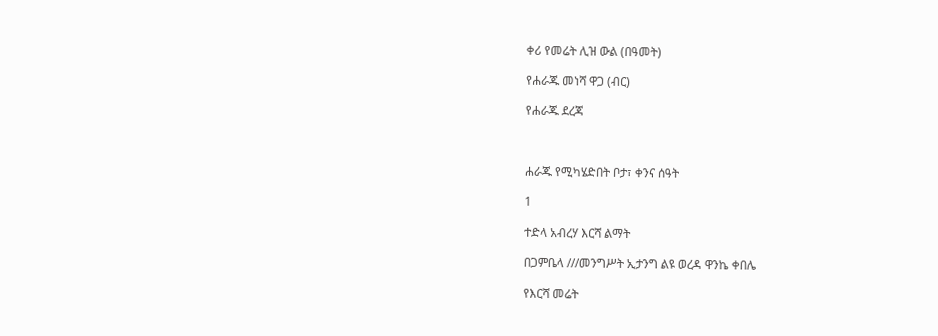ቀሪ የመሬት ሊዝ ውል (በዓመት)

የሐራጁ መነሻ ዋጋ (ብር)

የሐራጁ ደረጃ



ሐራጁ የሚካሄድበት ቦታ፣ ቀንና ሰዓት

1

ተድላ አብረሃ እርሻ ልማት

በጋምቤላ ///መንግሥት ኢታንግ ልዩ ወረዳ ዋንኬ ቀበሌ

የእርሻ መሬት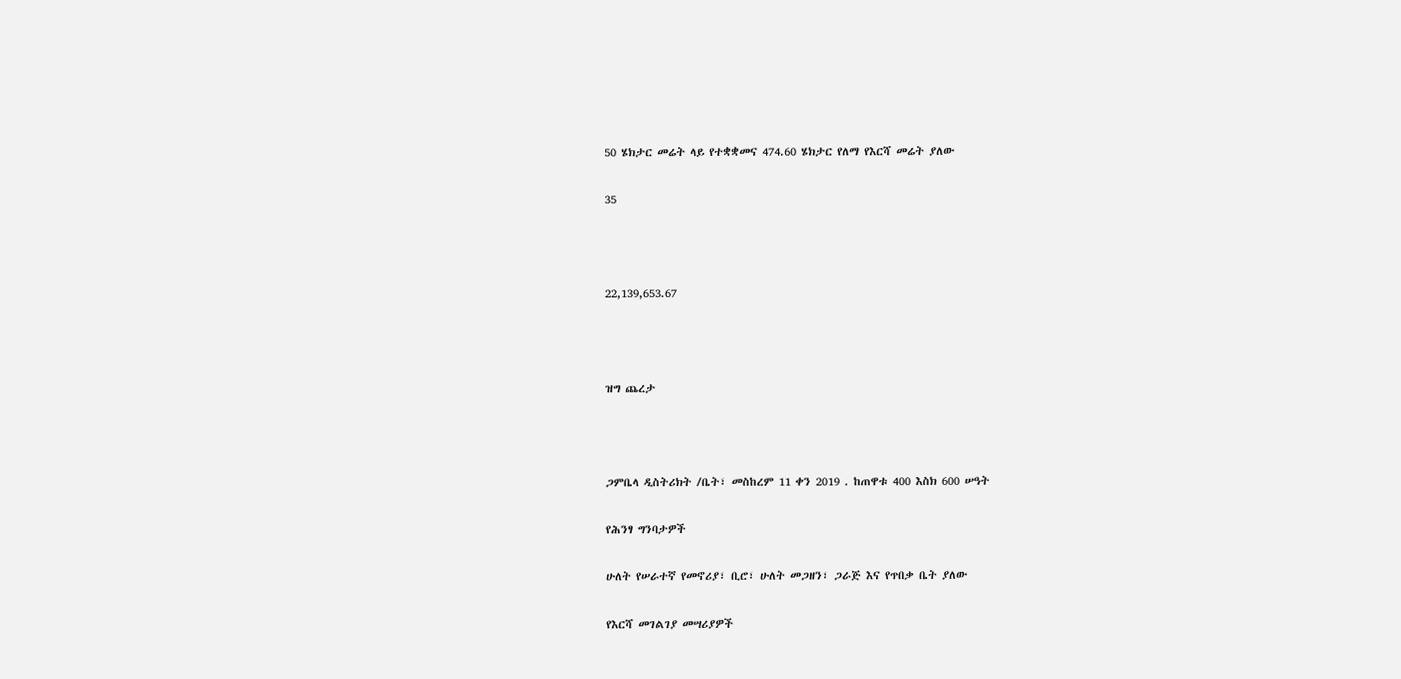50 ሄክታር መሬት ላይ የተቋቋመና 474.60 ሄክታር የለማ የእርሻ መሬት ያለው

35



22,139,653.67



ዝግ ጨረታ



ጋምቤላ ዲስትሪክት /ቤት፣ መስከረም 11 ቀን 2019 . ከጠዋቱ 400 እስክ 600 ሠዓት

የሕንፃ ግንባታዎች

ሁለት የሠራተኛ የመኖሪያ፣ ቢሮ፣ ሁለት መጋዘን፣ ጋራጅ እና የጥበቃ ቤት ያለው

የእርሻ መገልገያ መሣሪያዎች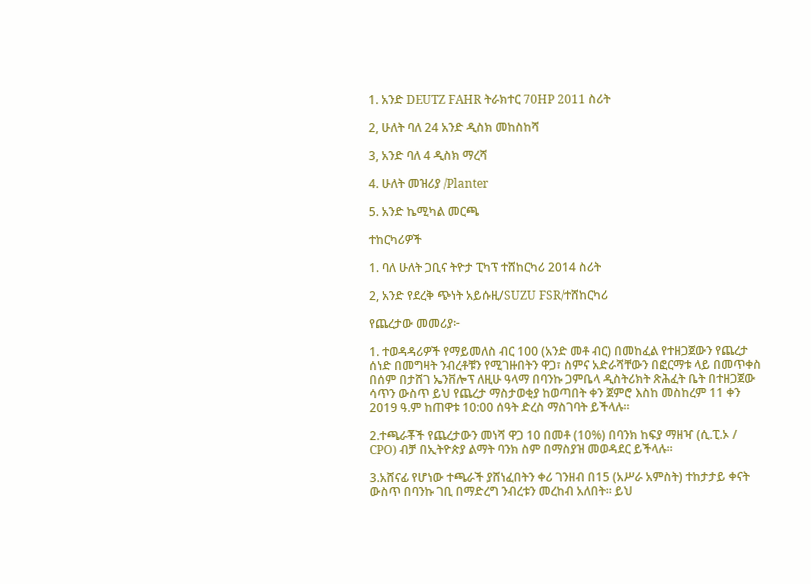1. አንድ DEUTZ FAHR ትራክተር 70HP 2011 ስሪት

2, ሁለት ባለ 24 አንድ ዲስክ መከስከሻ

3, አንድ ባለ 4 ዲስክ ማረሻ

4. ሁለት መዝሪያ /Planter

5. አንድ ኬሚካል መርጫ

ተከርካሪዎች

1. ባለ ሁለት ጋቢና ትዮታ ፒካፕ ተሸከርካሪ 2014 ስሪት

2, አንድ የደረቅ ጭነት አይሱዚ/SUZU FSR/ተሸከርካሪ

የጨረታው መመሪያ፦

1. ተወዳዳሪዎች የማይመለስ ብር 100 (አንድ መቶ ብር) በመከፈል የተዘጋጀውን የጨረታ ሰነድ በመግዛት ንብረቶቹን የሚገዙበትን ዋጋ፣ ስምና አድራሻቸውን በፎርማቱ ላይ በመጥቀስ በሰም በታሸገ ኤንቨሎፕ ለዚሁ ዓላማ በባንኩ ጋምቤላ ዲስትሪክት ጽሕፈት ቤት በተዘጋጀው ሳጥን ውስጥ ይህ የጨረታ ማስታወቂያ ከወጣበት ቀን ጀምሮ እስከ መስከረም 11 ቀን 2019 ዓ.ም ከጠዋቱ 10:00 ሰዓት ድረስ ማስገባት ይችላሉ።

2.ተጫራቾች የጨረታውን መነሻ ዋጋ 10 በመቶ (10%) በባንክ ከፍያ ማዘዣ (ሲ.ፒ.ኦ / CPO) ብቻ በኢትዮጵያ ልማት ባንክ ስም በማስያዝ መወዳደር ይችላሉ።

3.አሸናፊ የሆነው ተጫራች ያሸነፈበትን ቀሪ ገንዘብ በ15 (አሥራ አምስት) ተከታታይ ቀናት ውስጥ በባንኩ ገቢ በማድረግ ንብረቱን መረከብ አለበት። ይህ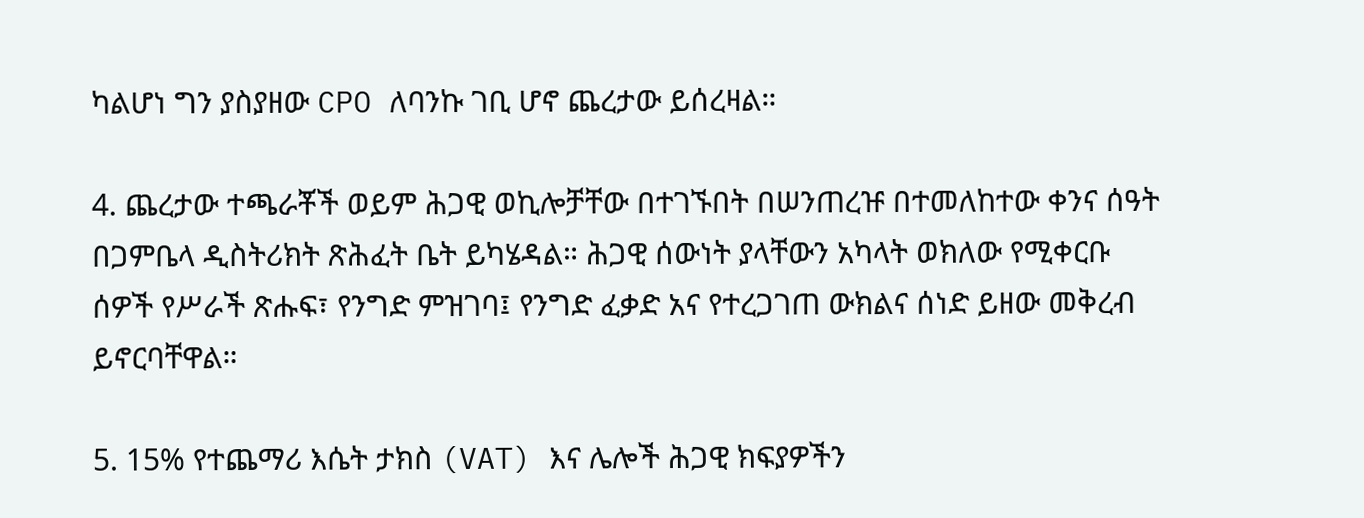ካልሆነ ግን ያስያዘው CPO ለባንኩ ገቢ ሆኖ ጨረታው ይሰረዛል።

4. ጨረታው ተጫራቾች ወይም ሕጋዊ ወኪሎቻቸው በተገኙበት በሠንጠረዡ በተመለከተው ቀንና ሰዓት በጋምቤላ ዲስትሪክት ጽሕፈት ቤት ይካሄዳል። ሕጋዊ ሰውነት ያላቸውን አካላት ወክለው የሚቀርቡ ሰዎች የሥራች ጽሑፍ፣ የንግድ ምዝገባ፤ የንግድ ፈቃድ አና የተረጋገጠ ውክልና ሰነድ ይዘው መቅረብ ይኖርባቸዋል።

5. 15% የተጨማሪ እሴት ታክስ (VAT) እና ሌሎች ሕጋዊ ክፍያዎችን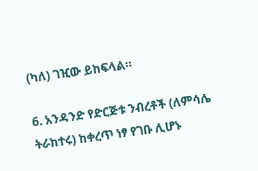(ካለ) ገዢው ይከፍላል።

6. አንዳንድ የድርጅቱ ንብረቶች (ለምሳሌ ትራከተሩ) ከቀረጥ ነፃ የገቡ ሊሆኑ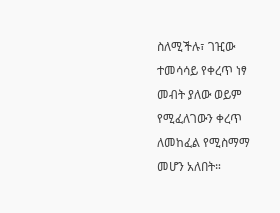ስለሚችሉ፣ ገዢው ተመሳሳይ የቀረጥ ነፃ መብት ያለው ወይም የሚፈለገውን ቀረጥ ለመከፈል የሚስማማ መሆን አለበት።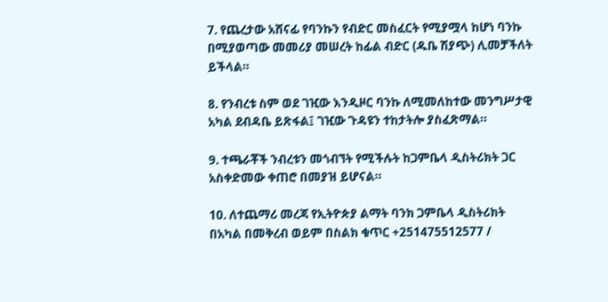7. የጨረታው አሸናፊ የባንኩን የብድር መስፈርት የሚያሟላ ከሆነ ባንኩ በሚያወጣው መመሪያ መሠረት ከፊል ብድር (ዱቤ ሽያጭ) ሊመቻችለት ይችላል።

8. የንብረቱ ስም ወደ ገዢው እንዲዞር ባንኩ ለሚመለከተው መንግሥታዊ አካል ደብዳቤ ይጽፋል፤ ገዢው ጉዳዩን ተከታትሎ ያስፈጽማል።

9. ተጫራቾች ንብረቱን መጎብኘት የሚችሉት ከጋምቤላ ዲስትሪክት ጋር አስቀድመው ቀጠሮ በመያዝ ይሆናል።

10. ለተጨማሪ መረጃ የኢትዮጵያ ልማት ባንክ ጋምቤላ ዲስትሪክት በአካል በመቅረብ ወይም በስልክ ቁጥር +251475512577 /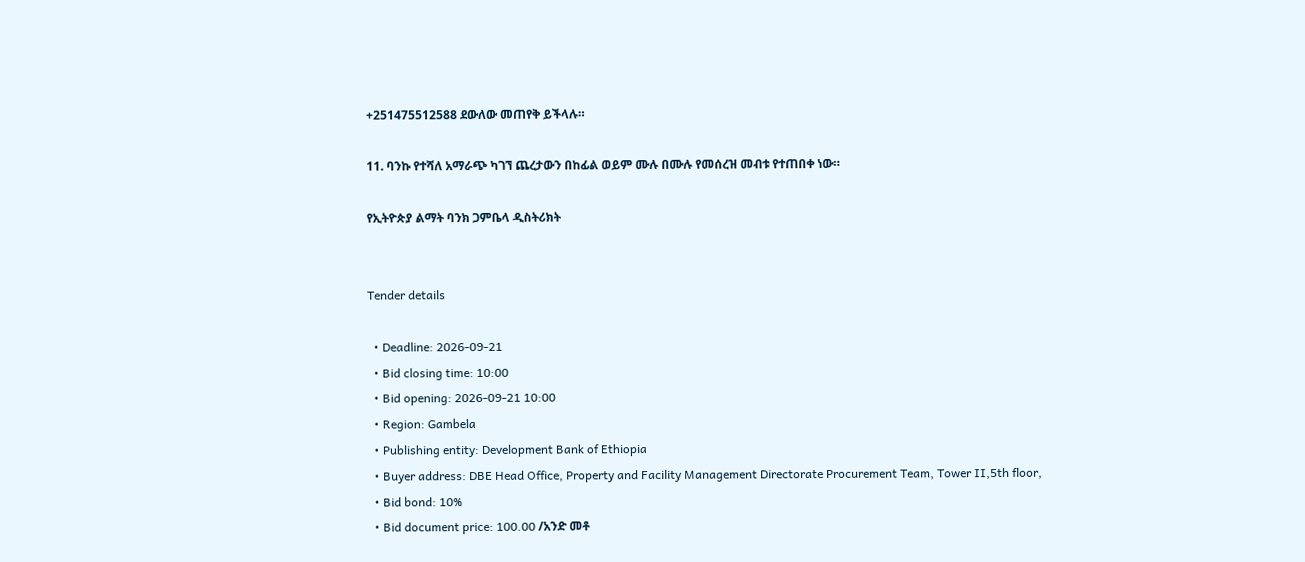+251475512588 ደውለው መጠየቅ ይችላሉ።

11. ባንኩ የተሻለ አማራጭ ካገኘ ጨረታውን በከፊል ወይም ሙሉ በሙሉ የመሰረዝ መብቱ የተጠበቀ ነው።

የኢትዮጵያ ልማት ባንክ ጋምቤላ ዲስትሪክት


Tender details

  • Deadline: 2026-09-21
  • Bid closing time: 10:00
  • Bid opening: 2026-09-21 10:00
  • Region: Gambela
  • Publishing entity: Development Bank of Ethiopia
  • Buyer address: DBE Head Office, Property and Facility Management Directorate Procurement Team, Tower II,5th floor,
  • Bid bond: 10%
  • Bid document price: 100.00 /አንድ መቶ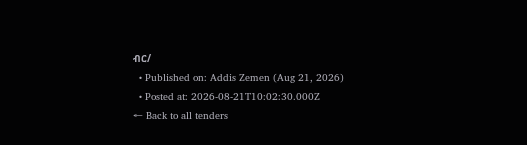ብር/
  • Published on: Addis Zemen (Aug 21, 2026)
  • Posted at: 2026-08-21T10:02:30.000Z
← Back to all tenders